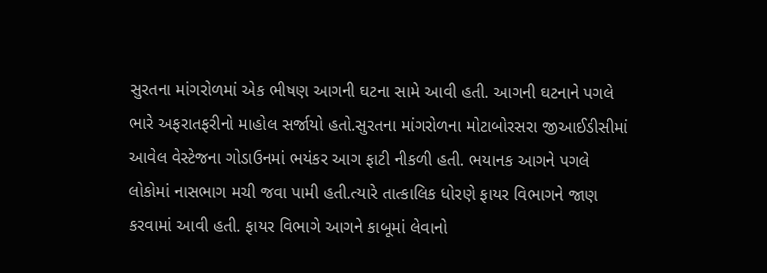સુરતના માંગરોળમાં એક ભીષણ આગની ઘટના સામે આવી હતી. આગની ઘટનાને પગલે ભારે અફરાતફરીનો માહોલ સર્જાયો હતો.સુરતના માંગરોળના મોટાબોરસરા જીઆઈડીસીમાં આવેલ વેસ્ટેજના ગોડાઉનમાં ભયંકર આગ ફાટી નીકળી હતી. ભયાનક આગને પગલે લોકોમાં નાસભાગ મચી જવા પામી હતી.ત્યારે તાત્કાલિક ધોરણે ફાયર વિભાગને જાણ કરવામાં આવી હતી. ફાયર વિભાગે આગને કાબૂમાં લેવાનો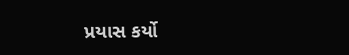પ્રયાસ કર્યો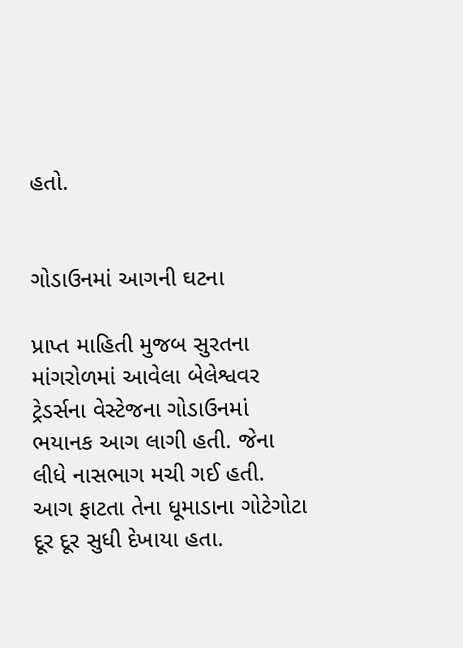હતો.


ગોડાઉનમાં આગની ઘટના

પ્રાપ્ત માહિતી મુજબ સુરતના માંગરોળમાં આવેલા બેલેશ્વવર ટ્રેડર્સના વેસ્ટેજના ગોડાઉનમાં ભયાનક આગ લાગી હતી. જેના લીધે નાસભાગ મચી ગઈ હતી. આગ ફાટતા તેના ધૂમાડાના ગોટેગોટા દૂર દૂર સુધી દેખાયા હતા.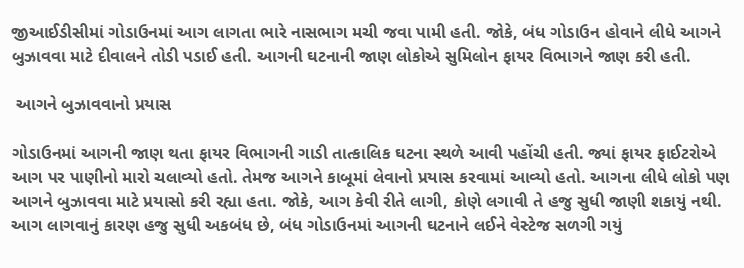જીઆઈડીસીમાં ગોડાઉનમાં આગ લાગતા ભારે નાસભાગ મચી જવા પામી હતી. જોકે, બંધ ગોડાઉન હોવાને લીધે આગને બુઝાવવા માટે દીવાલને તોડી પડાઈ હતી. આગની ઘટનાની જાણ લોકોએ સુમિલોન ફાયર વિભાગને જાણ કરી હતી.

 આગને બુઝાવવાનો પ્રયાસ

ગોડાઉનમાં આગની જાણ થતા ફાયર વિભાગની ગાડી તાત્કાલિક ઘટના સ્થળે આવી પહોંચી હતી. જ્યાં ફાયર ફાઈટરોએ આગ પર પાણીનો મારો ચલાવ્યો હતો. તેમજ આગને કાબૂમાં લેવાનો પ્રયાસ કરવામાં આવ્યો હતો. આગના લીધે લોકો પણ આગને બુઝાવવા માટે પ્રયાસો કરી રહ્યા હતા. જોકે, આગ કેવી રીતે લાગી, કોણે લગાવી તે હજુ સુધી જાણી શકાયું નથી. આગ લાગવાનું કારણ હજુ સુધી અકબંધ છે, બંધ ગોડાઉનમાં આગની ઘટનાને લઈને વેસ્ટેજ સળગી ગયું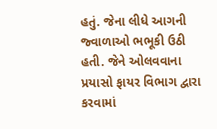હતું. જેના લીધે આગની જ્વાળાઓ ભભૂકી ઉઠી હતી. જેને ઓલવવાના પ્રયાસો ફાયર વિભાગ દ્વારા કરવામાં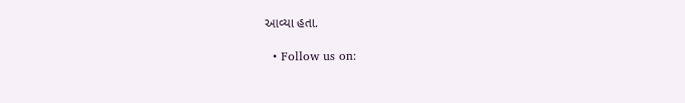આવ્યા હતા.

  • Follow us on: